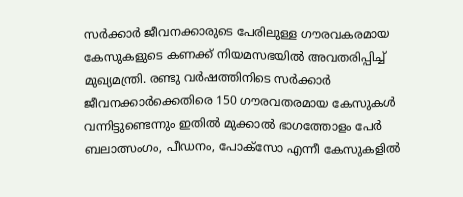സർക്കാർ ജീവനക്കാരുടെ പേരിലുള്ള ഗൗരവകരമായ കേസുകളുടെ കണക്ക് നിയമസഭയിൽ അവതരിപ്പിച്ച് മുഖ്യമന്ത്രി. രണ്ടു വർഷത്തിനിടെ സർക്കാർ ജീവനക്കാർക്കെതിരെ 150 ഗൗരവതരമായ കേസുകൾ വന്നിട്ടുണ്ടെന്നും ഇതിൽ മുക്കാൽ ഭാഗത്തോളം പേർ ബലാത്സംഗം, പീഡനം, പോക്സോ എന്നീ കേസുകളിൽ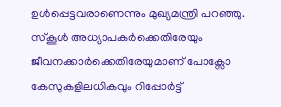ഉൾപ്പെട്ടവരാണെന്നും മുഖ്യമന്ത്രി പറഞ്ഞു. സ്കൂൾ അധ്യാപകർക്കെതിരേയും ജീവനക്കാർക്കെതിരേയുമാണ് പോക്സോ കേസുകളിലധികവും റിപ്പോർട്ട്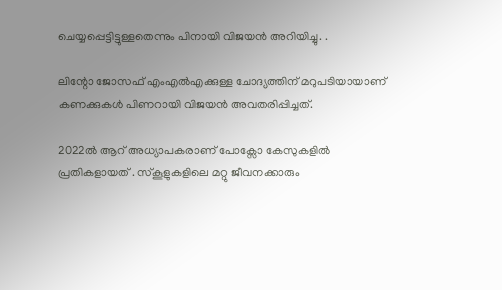ചെയ്യപ്പെട്ടിട്ടുള്ളതെന്നും പിനായി വിജയൻ അറിയിച്ചു. .

ലിന്റോ ജോസഫ് എംഎൽഎക്കുള്ള ചോദ്യത്തിന് മറുപടിയായാണ് കണക്കുകൾ പിണറായി വിജയൻ അവതരിപ്പിച്ചത്.

2022ൽ ആറ് അധ്യാപകരാണ് പോക്സോ കേസുകളിൽ പ്രതികളായത് . സ്കൂളുകളിലെ മറ്റു ജീവനക്കാരും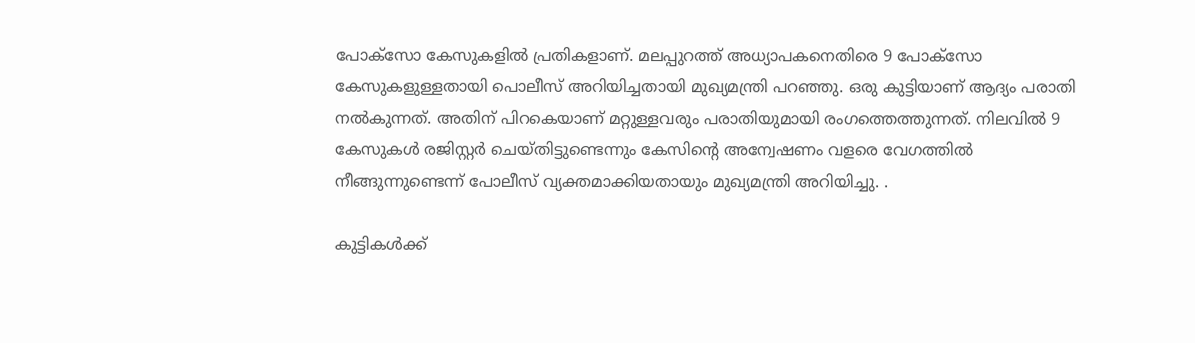പോക്സോ കേസുകളിൽ പ്രതികളാണ്. മലപ്പുറത്ത് അധ്യാപകനെതിരെ 9 പോക്സോ കേസുകളുള്ളതായി പൊലീസ് അറിയിച്ചതായി മുഖ്യമന്ത്രി പറഞ്ഞു. ഒരു കുട്ടിയാണ് ആദ്യം പരാതി നൽകുന്നത്. അതിന് പിറകെയാണ് മറ്റുള്ളവരും പരാതിയുമായി രംഗത്തെത്തുന്നത്. നിലവിൽ 9 കേസുകൾ രജിസ്റ്റർ ചെയ്തിട്ടുണ്ടെന്നും കേസിന്റെ അന്വേഷണം വളരെ വേഗത്തിൽ നീങ്ങുന്നുണ്ടെന്ന് പോലീസ് വ്യക്തമാക്കിയതായും മുഖ്യമന്ത്രി അറിയിച്ചു. .

കുട്ടികൾക്ക്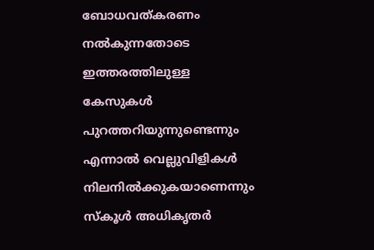ബോധവത്കരണം നൽകുന്നതോടെ ഇത്തരത്തിലുള്ള കേസുകൾ പുറത്തറിയുന്നുണ്ടെന്നും എന്നാൽ വെല്ലുവിളികൾ നിലനിൽക്കുകയാണെന്നും സ്കൂൾ അധികൃതർ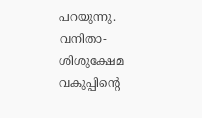പറയുന്നു. വനിതാ-ശിശുക്ഷേമ വകുപ്പിന്റെ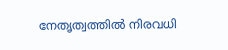നേതൃത്വത്തിൽ നിരവധി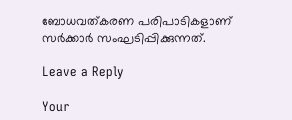ബോധവത്കരണ പരിപാടികളാണ് സർക്കാർ സംഘടിപ്പിക്കുന്നത്.

Leave a Reply

Your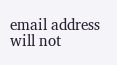email address will not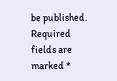be published. Required fields are marked *